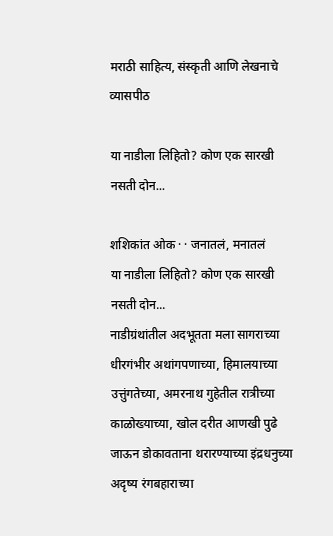मराठी साहित्य, संस्कृती आणि लेखनाचे व्यासपीठ

या नाडीला लिहितो? कोण एक सारखी नसती दोन...

शशिकांत ओक · · जनातलं, मनातलं
या नाडीला लिहितो? कोण एक सारखी नसती दोन...
नाडीग्रंथांतील अदभूतता मला सागराच्या धीरगंभीर अथांगपणाच्या, हिमालयाच्या उत्तुंगतेच्या, अमरनाथ गुहेतील रात्रीच्या काळोख्याच्या, खोल दरीत आणखी पुढे जाऊन डोकावताना थरारण्याच्या इंद्रधनुच्या अदृष्य रंगबहाराच्या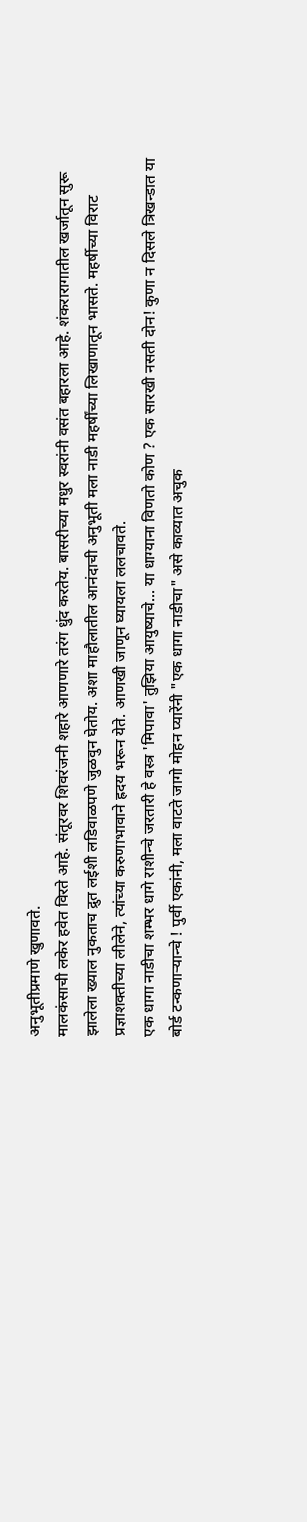अनुभूतीप्रमाणे खुणावते.
मालकंसाची लकेर हवेत विरते आहे. संतूरवर शिवरंजनी शहारे आणणारे तरंग धुंद करतेय. बासरीच्या मधुर स्वरांनी वसंत बहारला आहे. शंकरारागातील खर्जातून सुरू झालेला ख्याल नुकताच द्रुत लईशी लडिवाळपणे जुळवुन घेतोय. अशा माहौलातील आनंदाची अनुभूती मला नाडी महर्षींच्या लिखाणातून भासते. महर्षीच्या विराट प्रज्ञाशक्तीच्या लीलेने, त्यांच्या करुणाभावाने ह्रदय भरून येते. आणखी जाणून घ्यायला ललचावते.
एक धागा नाडीचा शम्भर धागे राशीन्चे जरतारी हे वस्त्र 'मिपावा' तुझिया आयुष्याचे... या धाग्याना विणतो कोण ? एक सारखी नसती दोन! कुणा न दिसले त्रिखन्डात या बोर्ड टन्कणार्‍यान्चे ! पुर्वी एकांनी, मला वाटते जागो मोहन प्यारेंनी "एक धागा नाडीचा" असे काव्यात अचुक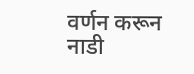वर्णन करून नाडी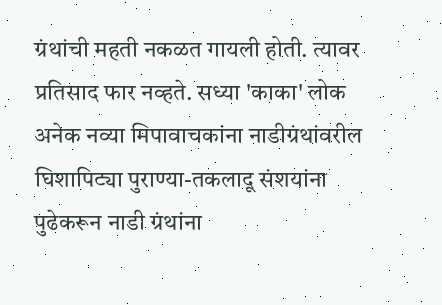ग्रंथांची महती नकळत गायली होती. त्यावर प्रतिसाद फार नव्हते. सध्या 'काका' लोक अनेक नव्या मिपावाचकांना नाडीग्रंथांवरील घिशापिट्या पुराण्या-तकलादू संशयांना पुढेकरून नाडी ग्रंथांना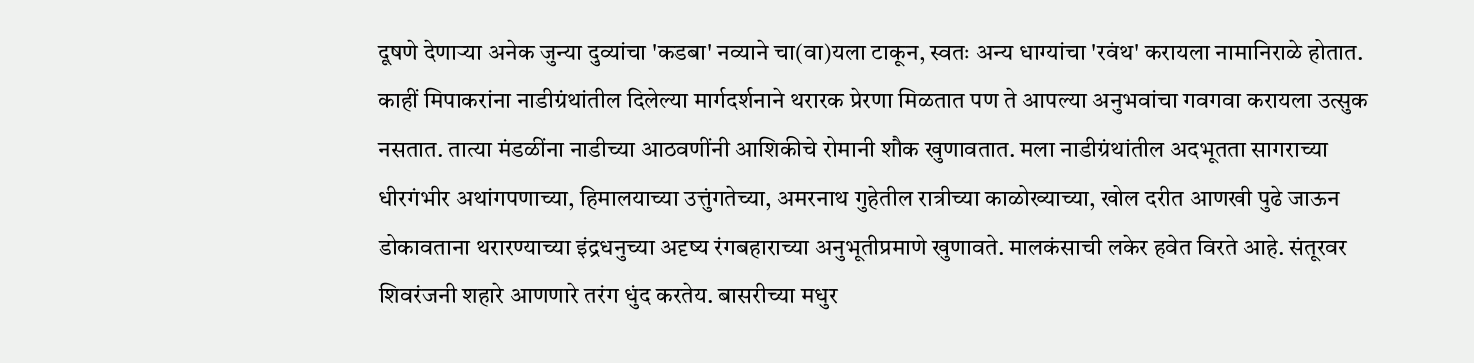दूषणे देणाऱ्या अनेक जुन्या दुव्यांचा 'कडबा' नव्याने चा(वा)यला टाकून, स्वतः अन्य धाग्यांचा 'रवंथ' करायला नामानिराळे होतात. काहीं मिपाकरांना नाडीग्रंथांतील दिलेल्या मार्गदर्शनाने थरारक प्रेरणा मिळतात पण ते आपल्या अनुभवांचा गवगवा करायला उत्सुक नसतात. तात्या मंडळींना नाडीच्या आठवणींनी आशिकीचे रोमानी शौक खुणावतात. मला नाडीग्रंथांतील अदभूतता सागराच्या धीरगंभीर अथांगपणाच्या, हिमालयाच्या उत्तुंगतेच्या, अमरनाथ गुहेतील रात्रीच्या काळोख्याच्या, खोल दरीत आणखी पुढे जाऊन डोकावताना थरारण्याच्या इंद्रधनुच्या अदृष्य रंगबहाराच्या अनुभूतीप्रमाणे खुणावते. मालकंसाची लकेर हवेत विरते आहे. संतूरवर शिवरंजनी शहारे आणणारे तरंग धुंद करतेय. बासरीच्या मधुर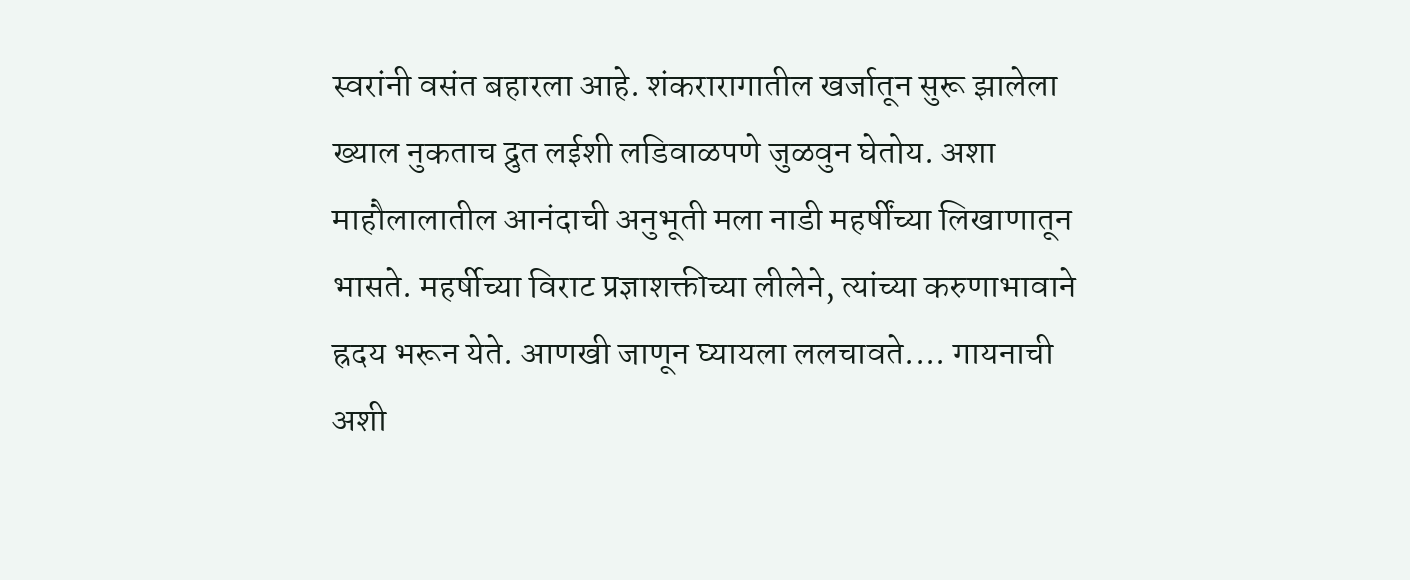स्वरांनी वसंत बहारला आहे. शंकरारागातील खर्जातून सुरू झालेला ख्याल नुकताच द्रुत लईशी लडिवाळपणे जुळवुन घेतोय. अशा माहौलालातील आनंदाची अनुभूती मला नाडी महर्षींच्या लिखाणातून भासते. महर्षीच्या विराट प्रज्ञाशक्तीच्या लीलेने, त्यांच्या करुणाभावाने ह्रदय भरून येते. आणखी जाणून घ्यायला ललचावते.... गायनाची अशी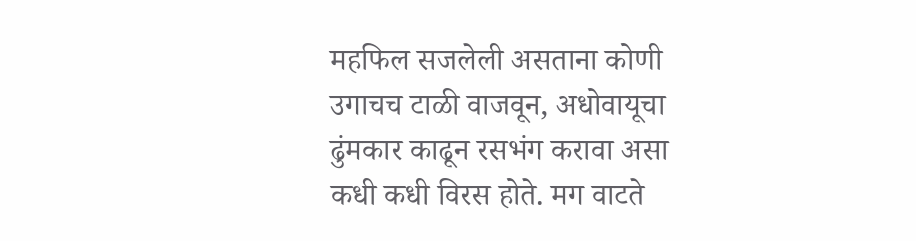महफिल सजलेली असताना कोणी उगाचच टाळी वाजवून, अधोवायूचा ढुंमकार काढून रसभंग करावा असा कधी कधी विरस होते. मग वाटते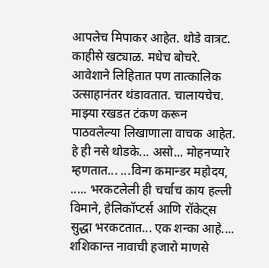आपलेच मिपाकर आहेत. थोडे वात्रट. काहीसे खट्याळ. मधेच बोचरे. आवेशाने लिहितात पण तात्कालिक उत्साहानंतर थंडावतात. चालायचेच. माझ्या रखडत टंकण करून पाठवलेल्या लिखाणाला वाचक आहेत. हे ही नसे थोडके... असो... मोहनप्यारे म्हणतात... ...विन्ग कमान्डर महोदय, ..... भरकटलेली ही चर्चाच काय हल्ली विमाने, हेलिकॉप्टर्स आणि रॉकेट्स सुद्धा भरकटतात... एक शन्का आहे.... शशिकान्त नावाची हजारो माणसे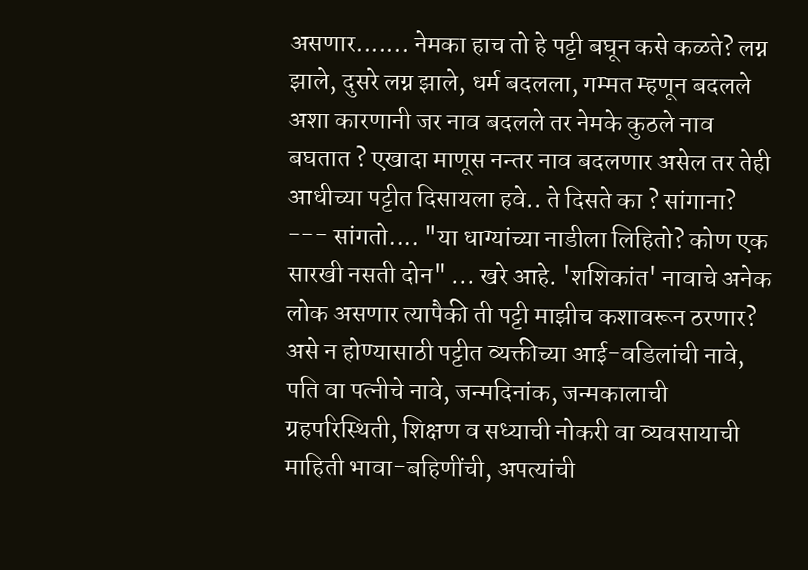असणार....... नेमका हाच तो हे पट्टी बघून कसे कळते? लग्न झाले, दुसरे लग्न झाले, धर्म बदलला, गम्मत म्हणून बदलले अशा कारणानी जर नाव बदलले तर नेमके कुठले नाव बघतात ? एखादा माणूस नन्तर नाव बदलणार असेल तर तेही आधीच्या पट्टीत दिसायला हवे.. ते दिसते का ? सांगाना? --- सांगतो.... "या धाग्यांच्या नाडीला लिहितो? कोण एक सारखी नसती दोन" ... खरे आहे. 'शशिकांत' नावाचे अनेक लोक असणार त्यापैकी ती पट्टी माझीच कशावरून ठरणार? असे न होण्यासाठी पट्टीत व्यक्तीच्या आई-वडिलांची नावे, पति वा पत्नीचे नावे, जन्मदिनांक, जन्मकालाची ग्रहपरिस्थिती, शिक्षण व सध्याची नोकरी वा व्यवसायाची माहिती भावा-बहिणींची, अपत्यांची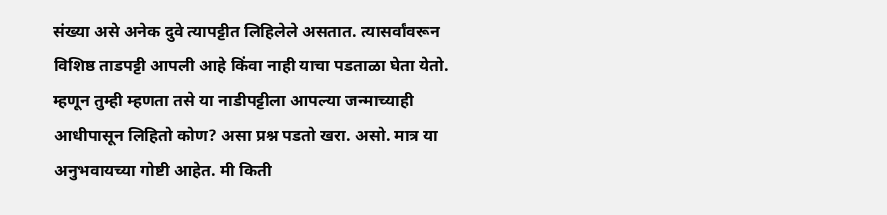संख्या असे अनेक दुवे त्यापट्टीत लिहिलेले असतात. त्यासर्वांवरून विशिष्ठ ताडपट्टी आपली आहे किंवा नाही याचा पडताळा घेता येतो. म्हणून तुम्ही म्हणता तसे या नाडीपट्टीला आपल्या जन्माच्याही आधीपासून लिहितो कोण? असा प्रश्न पडतो खरा. असो. मात्र या अनुभवायच्या गोष्टी आहेत. मी किती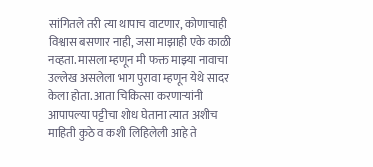सांगितले तरी त्या थापाच वाटणार, कोणाचाही विश्वास बसणार नाही, जसा माझाही एके काळी नव्हता. मासला म्हणून मी फक्त माझ्या नावाचा उल्लेख असलेला भाग पुरावा म्हणून येथे सादर केला होता. आता चिकित्सा करणाऱ्यांनी आपापल्या पट्टीचा शोध घेताना त्यात अशीच माहिती कुठे व कशी लिहिलेली आहे ते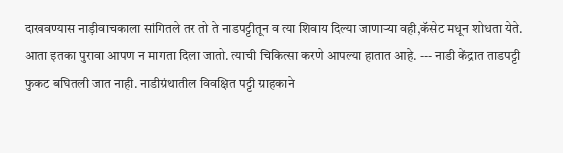दाखवण्यास नाड़ीवाचकाला सांगितले तर तो ते नाडपट्टीतून व त्या शिवाय दिल्या जाणाऱ्या वही,कॅसेट मधून शोधता येते. आता इतका पुरावा आपण न मागता दिला जातो. त्याची चिकित्सा करणे आपल्या हातात आहे. --- नाडी केंद्रात ताडपट्टी फुकट बघितली जात नाही. नाडीग्रंथातील विवक्षित पट्टी ग्राहकाने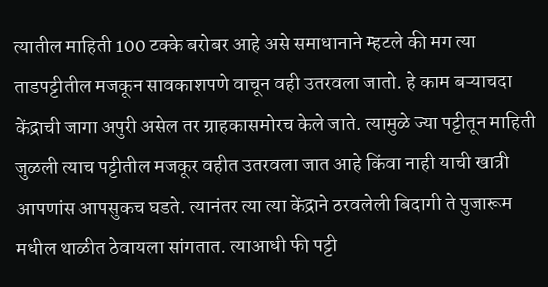त्यातील माहिती 100 टक्के बरोबर आहे असे समाधानाने म्हटले की मग त्या ताडपट्टीतील मजकून सावकाशपणे वाचून वही उतरवला जातो. हे काम बऱ्याचदा केंद्राची जागा अपुरी असेल तर ग्राहकासमोरच केले जाते. त्यामुळे ज्या पट्टीतून माहिती जुळली त्याच पट्टीतील मजकूर वहीत उतरवला जात आहे किंवा नाही याची खात्री आपणांस आपसुकच घडते. त्यानंतर त्या त्या केंद्राने ठरवलेली बिदागी ते पुजारूम मधील थाळीत ठेवायला सांगतात. त्याआधी फी पट्टी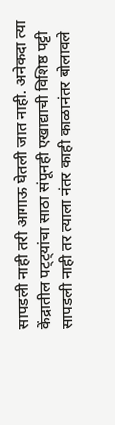सापडली नाही तरी आगाऊ घेतली जात नाही. अनेकदा त्या केंद्रातील पट्ट्यांचा साठा संपूनही एखाद्याची विशिष्ठ पट्टी सापडली नाही तर त्याला नंतर काही काळानंतर बोलावले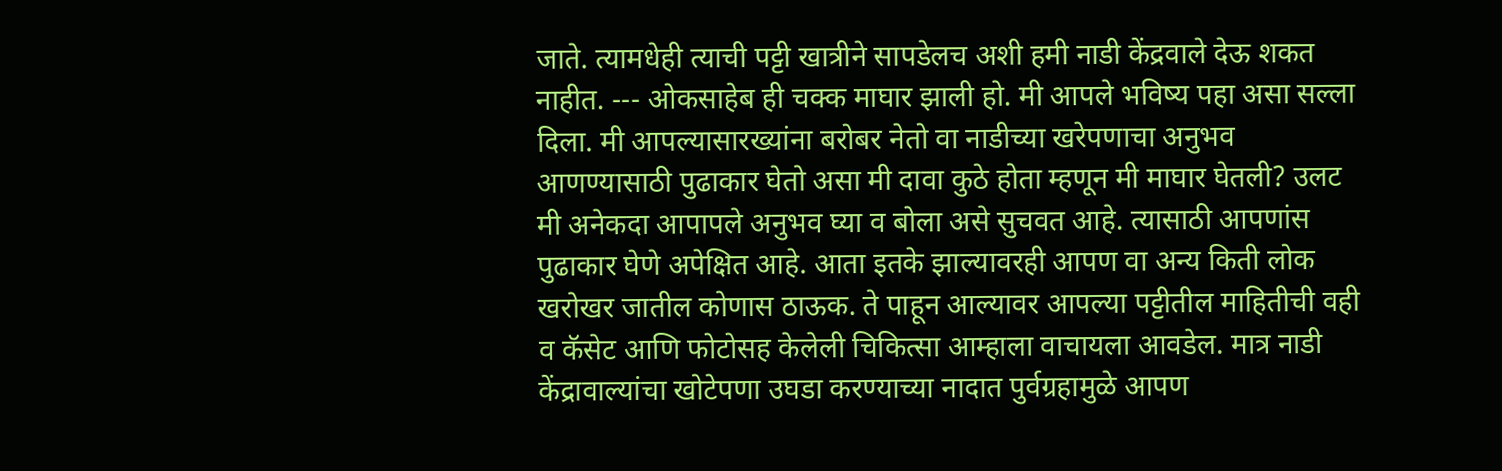जाते. त्यामधेही त्याची पट्टी खात्रीने सापडेलच अशी हमी नाडी केंद्रवाले देऊ शकत नाहीत. --- ओकसाहेब ही चक्क माघार झाली हो. मी आपले भविष्य पहा असा सल्ला दिला. मी आपल्यासारख्यांना बरोबर नेतो वा नाडीच्या खरेपणाचा अनुभव आणण्यासाठी पुढाकार घेतो असा मी दावा कुठे होता म्हणून मी माघार घेतली? उलट मी अनेकदा आपापले अनुभव घ्या व बोला असे सुचवत आहे. त्यासाठी आपणांस पुढाकार घेणे अपेक्षित आहे. आता इतके झाल्यावरही आपण वा अन्य किती लोक खरोखर जातील कोणास ठाऊक. ते पाहून आल्यावर आपल्या पट्टीतील माहितीची वही व कॅसेट आणि फोटोसह केलेली चिकित्सा आम्हाला वाचायला आवडेल. मात्र नाडी केंद्रावाल्यांचा खोटेपणा उघडा करण्याच्या नादात पुर्वग्रहामुळे आपण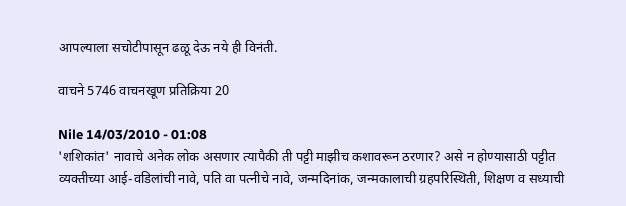आपल्याला सचोटीपासून ढळू देऊ नये ही विनंती.

वाचने 5746 वाचनखूण प्रतिक्रिया 20

Nile 14/03/2010 - 01:08
'शशिकांत' नावाचे अनेक लोक असणार त्यापैकी ती पट्टी माझीच कशावरून ठरणार? असे न होण्यासाठी पट्टीत व्यक्तीच्या आई-वडिलांची नावे, पति वा पत्नीचे नावे, जन्मदिनांक, जन्मकालाची ग्रहपरिस्थिती, शिक्षण व सध्याची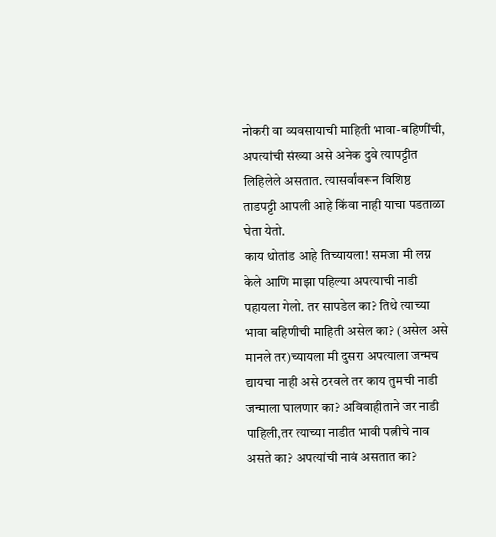नोकरी वा व्यवसायाची माहिती भावा-बहिणींची, अपत्यांची संख्या असे अनेक दुवे त्यापट्टीत लिहिलेले असतात. त्यासर्वांवरून विशिष्ठ ताडपट्टी आपली आहे किंवा नाही याचा पडताळा घेता येतो.
काय थोतांड आहे तिच्यायला! समजा मी लग्न केले आणि माझा पहिल्या अपत्याची नाडी पहायला गेलो. तर सापडेल का? तिथे त्याच्या भावा बहिणीची माहिती असेल का? (असेल असे मानले तर)च्यायला मी दुसरा अपत्याला जन्मच द्यायचा नाही असे ठरवले तर काय तुमची नाडी जन्माला घालणार का? अविवाहीताने जर नाडी पाहिली,तर त्याच्या नाडीत भावी पत्नीचे नाव असते का? अपत्यांची नावं असतात का?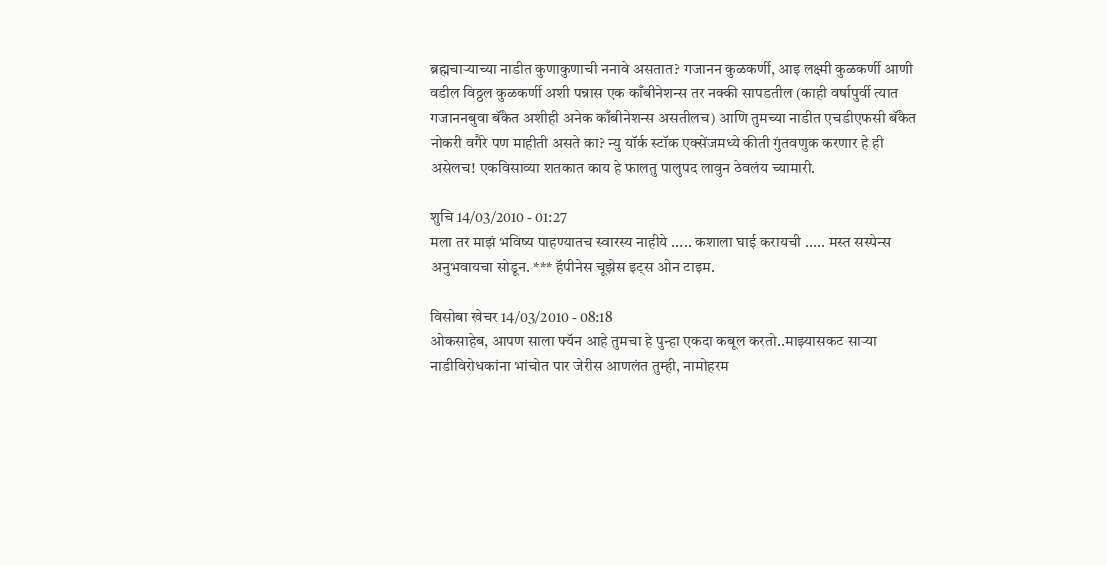ब्रह्मचार्‍याच्या नाडीत कुणाकुणाची ननावे असतात? गजानन कुळकर्णी, आइ लक्ष्मी कुळकर्णी आणी वडील विठ्ठल कुळकर्णी अशी पन्नास एक काँबीनेशन्स तर नक्की सापडतील (काही वर्षापुर्वी त्यात गजाननबुवा बॅंकेत अशीही अनेक काँबीनेशन्स असतीलच) आणि तुमच्या नाडीत एचडीएफसी बॅंकेत नोकरी वगैरे पण माहीती असते का? न्यु यॉर्क स्टॉक एक्सेंजमध्ये कीती गुंतवणुक करणार हे ही असेलच! एकविसाव्या शतकात काय हे फालतु पालुपद लावुन ठेवलंय च्यामारी.

शुचि 14/03/2010 - 01:27
मला तर माझं भविष्य पाहण्यातच स्वारस्य नाहीये ..... कशाला घाई करायची ..... मस्त सस्पेन्स अनुभवायचा सोडून. *** हॅपीनेस चूझेस इट्स ओन टाइम.

विसोबा खेचर 14/03/2010 - 08:18
ओकसाहेब, आपण साला फ्यॅन आहे तुमचा हे पुन्हा एकदा कबूल करतो..माझ्यासकट सार्‍या नाडीविरोधकांना भांचोत पार जेरीस आणलंत तुम्ही, नामोहरम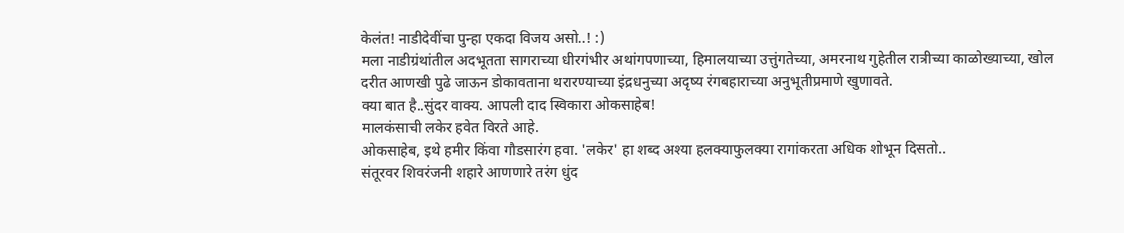केलंत! नाडीदेवींचा पुन्हा एकदा विजय असो..! :)
मला नाडीग्रंथांतील अदभूतता सागराच्या धीरगंभीर अथांगपणाच्या, हिमालयाच्या उत्तुंगतेच्या, अमरनाथ गुहेतील रात्रीच्या काळोख्याच्या, खोल दरीत आणखी पुढे जाऊन डोकावताना थरारण्याच्या इंद्रधनुच्या अदृष्य रंगबहाराच्या अनुभूतीप्रमाणे खुणावते.
क्या बात है..सुंदर वाक्य. आपली दाद स्विकारा ओकसाहेब!
मालकंसाची लकेर हवेत विरते आहे.
ओकसाहेब, इथे हमीर किंवा गौडसारंग हवा. 'लकेर' हा शब्द अश्या हलक्याफुलक्या रागांकरता अधिक शोभून दिसतो..
संतूरवर शिवरंजनी शहारे आणणारे तरंग धुंद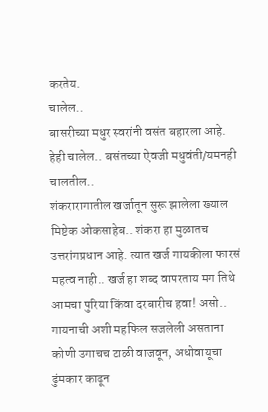करतेय.
चालेल..
बासरीच्या मधुर स्वरांनी वसंत बहारला आहे.
हेही चालेल.. बसंतच्या ऐवजी मधुवंती/यमनही चालतील..
शंकरारागातील खर्जातून सुरू झालेला ख्याल
मिष्टेक ओकसाहेब.. शंकरा हा मुळातच उत्तरांगप्रधान आहे. त्यात खर्ज गायकीला फारसं महत्व नाही.. खर्ज हा शब्द वापरताय मग तिथे आमचा पुरिया किंवा दरबारीच हवा! असो..
गायनाची अशी महफिल सजलेली असताना कोणी उगाचच टाळी वाजवून, अधोवायूचा ढुंमकार काढून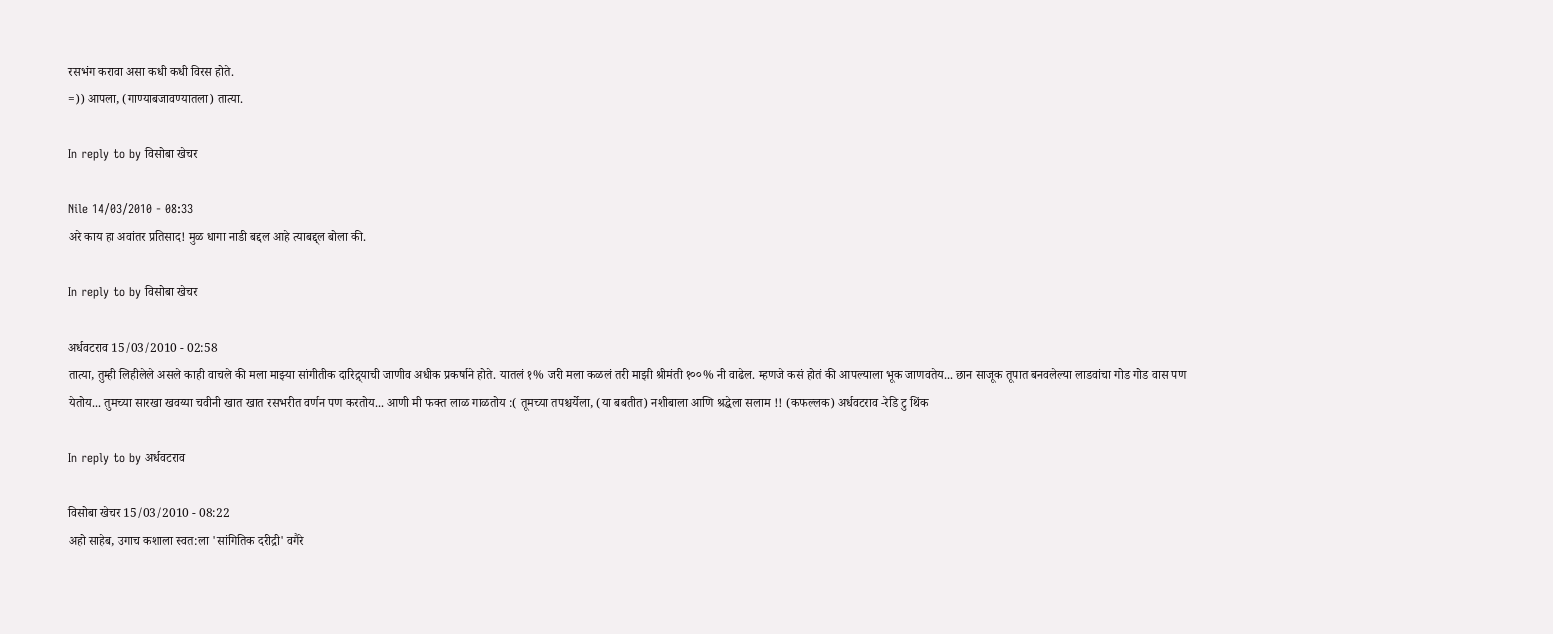रसभंग करावा असा कधी कधी विरस होते.
=)) आपला, (गाण्याबजावण्यातला) तात्या.

In reply to by विसोबा खेचर

Nile 14/03/2010 - 08:33
अरे काय हा अवांतर प्रतिसाद! मुळ धागा नाडी बद्दल आहे त्याबद्द्ल बोला की.

In reply to by विसोबा खेचर

अर्धवटराव 15/03/2010 - 02:58
तात्या, तुम्ही लिहीलेले असले काही वाचले की मला माझ्या सांगीतीक दारिद्र्याची जाणीव अधीक प्रकर्षाने होते. यातलं १% जरी मला कळलं तरी माझी श्रीमंती १००% नी वाढेल. म्हणजे कसं होतं की आपल्याला भूक जाणवतेय... छान साजूक तूपात बनवलेल्या लाडवांचा गोड गोड वास पण येतोय... तुमच्या सारखा खवय्या चवीनी खात खात रसभरीत वर्णन पण करतोय... आणी मी फक्त लाळ गाळतोय :( तूमच्या तपश्चर्येला, (या बबतीत) नशीबाला आणि श्रद्धेला सलाम !! (कफल्लक) अर्धवटराव -रेडि टु थिंक

In reply to by अर्धवटराव

विसोबा खेचर 15/03/2010 - 08:22
अहो साहेब, उगाच कशाला स्वत:ला 'सांगितिक दरीद्री' वगैरे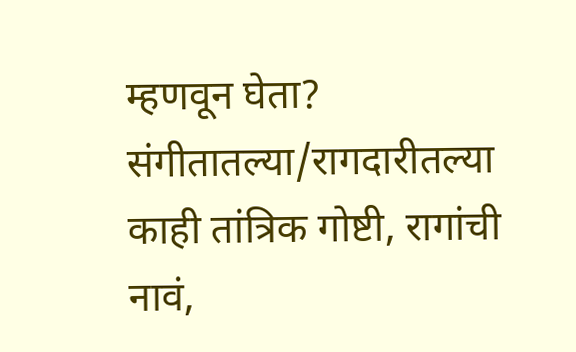म्हणवून घेता? संगीतातल्या/रागदारीतल्या काही तांत्रिक गोष्टी, रागांची नावं,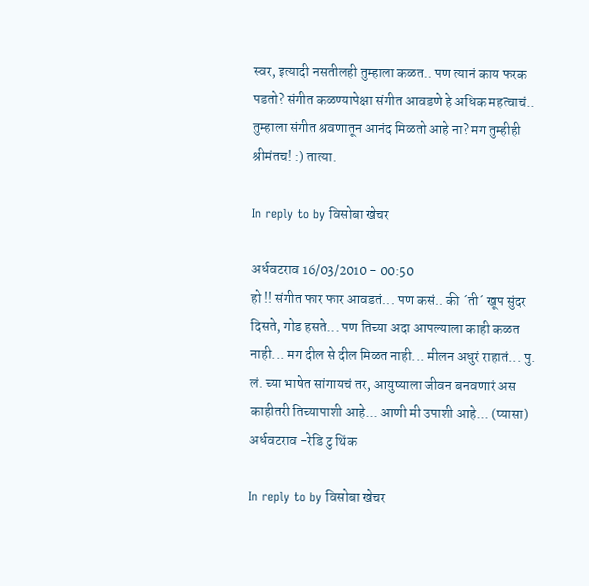स्वर, इत्यादी नसतीलही तुम्हाला कळत.. पण त्यानं काय फरक पडतो? संगीत कळण्यापेक्षा संगीत आवडणे हे अधिक महत्वाचं.. तुम्हाला संगीत श्रवणातून आनंद मिळतो आहे ना? मग तुम्हीही श्रीमंतच! :) तात्या.

In reply to by विसोबा खेचर

अर्धवटराव 16/03/2010 - 00:50
हो !! संगीत फार फार आवडतं... पण कसं.. की ´ती´ खूप सुंदर दिसते, गोड हसते... पण तिच्या अदा आपल्याला काही कळत नाही... मग दील से दील मिळत नाही... मीलन अधुरं राहातं... पु. लं. च्या भाषेत सांगायचं तर, आयुष्याला जीवन बनवणारं अस काहीतरी तिच्यापाशी आहे... आणी मी उपाशी आहे... (प्यासा) अर्धवटराव -रेडि टु थिंक

In reply to by विसोबा खेचर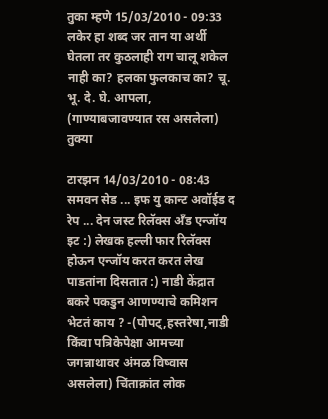तुका म्हणे 15/03/2010 - 09:33
लकेर हा शब्द जर तान या अर्थी घेतला तर कुठलाही राग चालू शकेल नाही का? हलका फुलकाच का? चू. भू. दे. घे. आपला, (गाण्याबजावण्यात रस असलेला) तुक्या

टारझन 14/03/2010 - 08:43
समवन सेड ... इफ यु कान्ट अवॉईड द रेप ... देन जस्ट रिलॅक्स अँड एन्जॉय इट :) लेखक हल्ली फार रिलॅक्स होऊन एन्जॉय करत करत लेख पाडतांना दिसतात :) नाडी केंद्रात बकरे पकडुन आणण्याचे कमिशन भेटतं काय ? -(पोपट्,हस्तरेषा,नाडी किंवा पत्रिकेपेक्षा आमच्या जगन्नाथावर अंमळ विष्वास असलेला) चिंताक्रांत लोक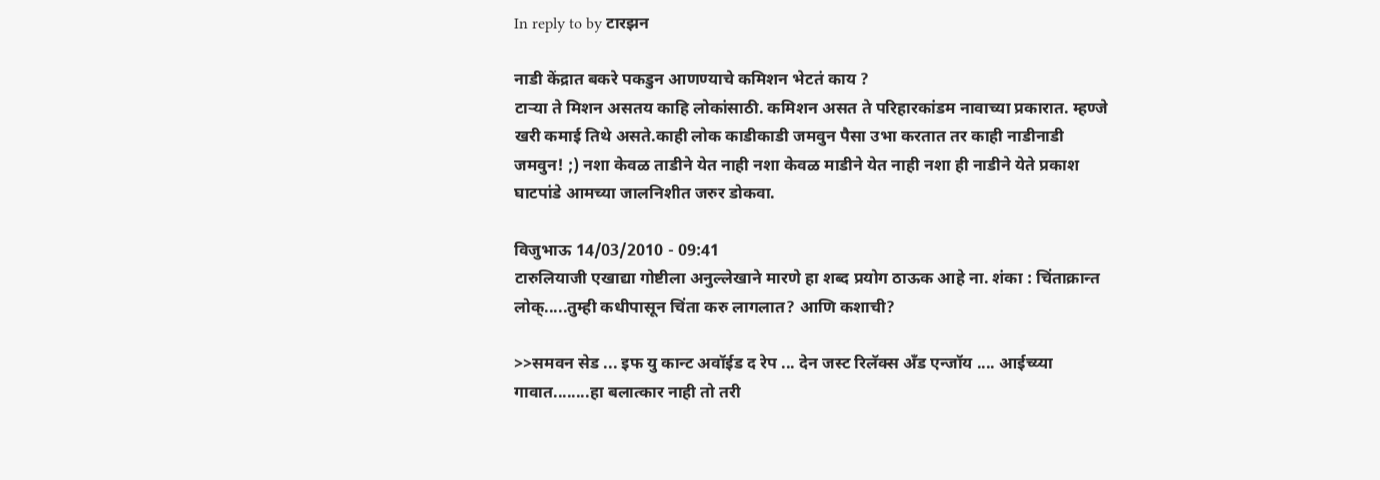In reply to by टारझन

नाडी केंद्रात बकरे पकडुन आणण्याचे कमिशन भेटतं काय ?
टार्‍या ते मिशन असतय काहि लोकांसाठी. कमिशन असत ते परिहारकांडम नावाच्या प्रकारात. म्हण्जे खरी कमाई तिथे असते.काही लोक काडीकाडी जमवुन पैसा उभा करतात तर काही नाडीनाडी जमवुन! ;) नशा केवळ ताडीने येत नाही नशा केवळ माडीने येत नाही नशा ही नाडीने येते प्रकाश घाटपांडे आमच्या जालनिशीत जरुर डोकवा.

विजुभाऊ 14/03/2010 - 09:41
टारुलियाजी एखाद्या गोष्टीला अनुल्लेखाने मारणे हा शब्द प्रयोग ठाऊक आहे ना. शंका : चिंताक्रान्त लोक्.....तुम्ही कधीपासून चिंता करु लागलात? आणि कशाची?

>>समवन सेड ... इफ यु कान्ट अवॉईड द रेप ... देन जस्ट रिलॅक्स अँड एन्जॉय .... आईच्य्या गावात........हा बलात्कार नाही तो तरी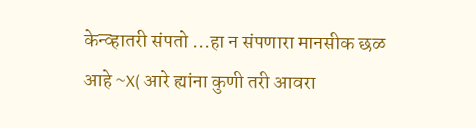केन्व्हातरी संपतो ...हा न संपणारा मानसीक छळ आहे ~X( आरे ह्यांना कुणी तरी आवरा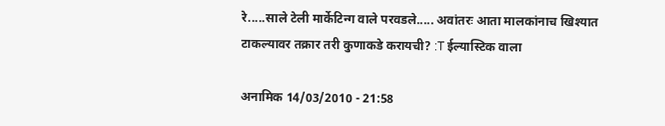रे.....साले टेली मार्केटिन्ग वाले परवडले..... अवांतरः आता मालकांनाच खिश्यात टाकल्यावर तक्रार तरी कुणाकडे करायची? :T ईल्यास्टिक वाला

अनामिक 14/03/2010 - 21:58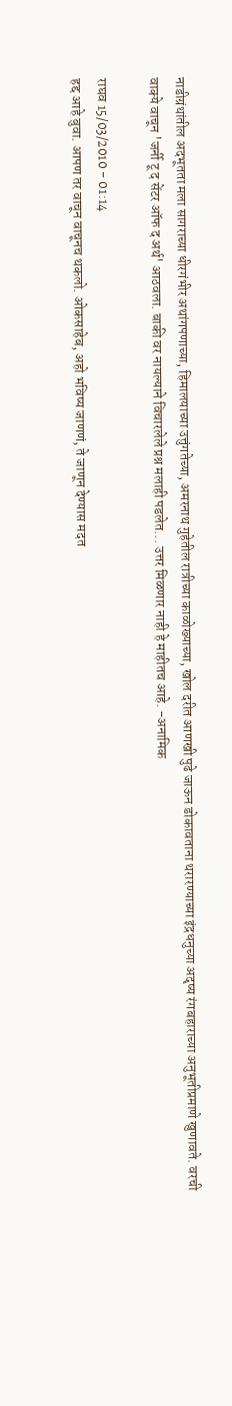नाडीग्रंथांतील अदभूतता मला सागराच्या धीरगंभीर अथांगपणाच्या, हिमालयाच्या उत्तुंगतेच्या, अमरनाथ गुहेतील रात्रीच्या काळोख्याच्या, खोल दरीत आणखी पुढे जाऊन डोकावताना थरारण्याच्या इंद्रधनुच्या अदृष्य रंगबहाराच्या अनुभूतीप्रमाणे खुणावते. वरची वाक्ये वाचून 'जर्नी टू द सेंटर ऑफ द अर्थ' आठवला. बाकी वर नायल्याने विचारलेले प्रश्न मलाही पडलेत... उत्तर मिळणार नाही हे माहीतच आहे. -अनामिक

राघव 15/03/2010 - 01:14
हद्द आहे बुवा. आपण तर वाचून वाचूनच थकलो. ओकसाहेब, अहो भविष्य जाणणं, ते जाणून देण्यास मदत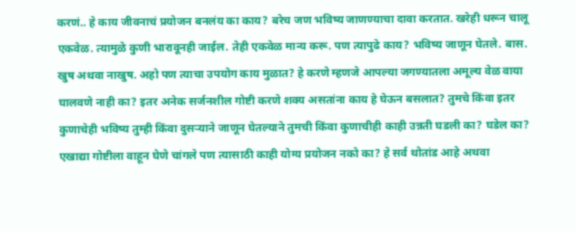करणं.. हे काय जीवनाचं प्रयोजन बनलंय का काय? बरेच जण भविष्य जाणण्याचा दावा करतात. खरेही धरून चालू एकवेळ. त्यामुळे कुणी भारावूनही जाईल. तेही एकवेळ मान्य करू. पण त्यापुढे काय? भविष्य जाणून घेतले. बास. खुष अथवा नाखुष. अहो पण त्याचा उपयोग काय मुळात? हे करणे म्हणजे आपल्या जगण्यातला अमूल्य वेळ वाया घालवणे नाही का? इतर अनेक सर्जनशील गोष्टी करणे शक्य असतांना काय हे घेऊन बसलात? तुमचे किंवा इतर कुणाचेही भविष्य तुम्ही किंवा दुसर्‍याने जाणून घेतल्याने तुमची किंवा कुणाचीही काही उन्नती घडली का? घडेल का? एखाद्या गोष्टीला वाहून घेणे चांगले पण त्यासाठी काही योग्य प्रयोजन नको का? हे सर्व थोतांड आहे अथवा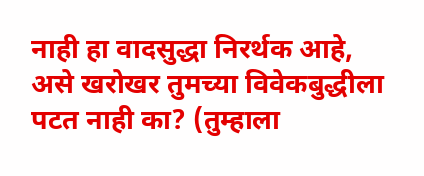नाही हा वादसुद्धा निरर्थक आहे, असे खरोखर तुमच्या विवेकबुद्धीला पटत नाही का? (तुम्हाला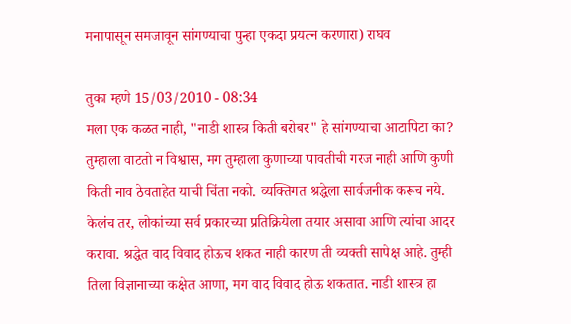मनापासून समजावून सांगण्याचा पुन्हा एकदा प्रयत्न करणारा) राघव

तुका म्हणे 15/03/2010 - 08:34
मला एक कळत नाही, "नाडी शास्त्र किती बरोबर" हे सांगण्याचा आटापिटा का? तुम्हाला वाटतो न विश्वास, मग तुम्हाला कुणाच्या पावतीची गरज नाही आणि कुणी किती नाव ठेवताहेत याची चिंता नको. व्यक्तिगत श्रद्धेला सार्वजनीक करूच नये. केलंच तर, लोकांच्या सर्व प्रकारच्या प्रतिक्रियेला तयार असावा आणि त्यांचा आदर करावा. श्रद्धेत वाद विवाद होऊच शकत नाही कारण ती व्यक्ती सापेक्ष आहे. तुम्ही तिला विज्ञानाच्या कक्षेत आणा, मग वाद विवाद होऊ शकतात. नाडी शास्त्र हा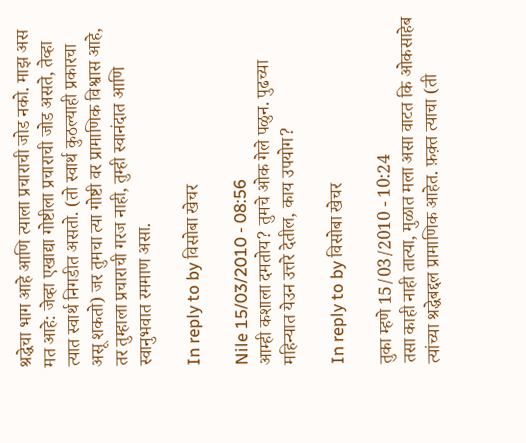श्रद्धेचा भाग आहे आणि त्याला प्रचाराची जोड नको. माझ अस मत आहे: जेव्हा एखाद्या गोष्टीला प्रचाराची जोड असते, तेव्हा त्यात स्वार्थ निगडीत असतो. (तो स्वार्थ कुठल्याही प्रकारचा असू शकतो) जर तुमचा त्या गोष्टी वर प्रामाणिक विश्वास आहे, तर तुम्हाला प्रचाराची गरज नाही, तुम्ही स्वानंदात आणि स्वानुभवात रममाण असा.

In reply to by विसोबा खेचर

Nile 15/03/2010 - 08:56
आम्ही कशाला दमतोय? तुमचे ओक गेले पळुन. पुढच्या महिन्यात येउन उत्तरे देतील, काय उपयोग?

In reply to by विसोबा खेचर

तुका म्हणे 15/03/2010 - 10:24
तसा काही नाही तात्या, मुळात मला असा वाटत कि ओकसाहेब त्यांच्या श्रद्धेबद्दल प्रामाणिक आहेत. फ़क़्त त्याचा (ती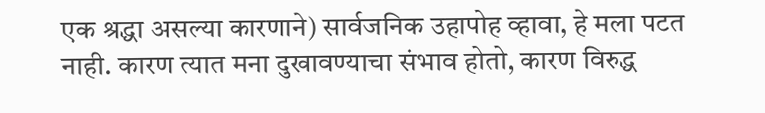एक श्रद्धा असल्या कारणाने) सार्वजनिक उहापोह व्हावा, हे मला पटत नाही. कारण त्यात मना दुखावण्याचा संभाव होतो, कारण विरुद्ध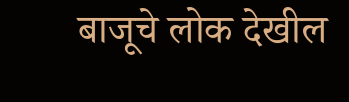बाजूचे लोक देखील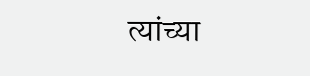त्यांच्या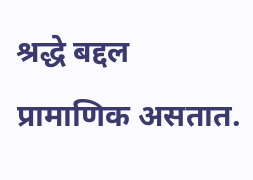श्रद्धे बद्दल प्रामाणिक असतात.